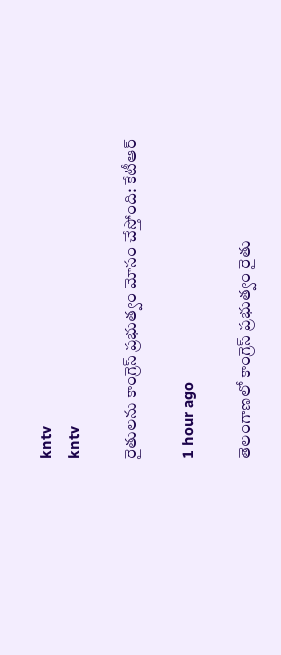kntv
kntv

రైతులను కాంగ్రెస్ ప్రభుత్వం మోసం చేస్తోంది: కేటీఆర్

1 hour ago

తెలంగాణలో కాంగ్రెస్ ప్రభుత్వం రైతు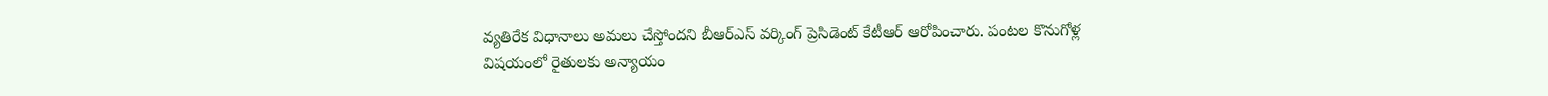వ్యతిరేక విధానాలు అమలు చేస్తోందని బీఆర్ఎస్ వర్కింగ్ ప్రెసిడెంట్ కేటీఆర్ ఆరోపించారు. పంటల కొనుగోళ్ల విషయంలో రైతులకు అన్యాయం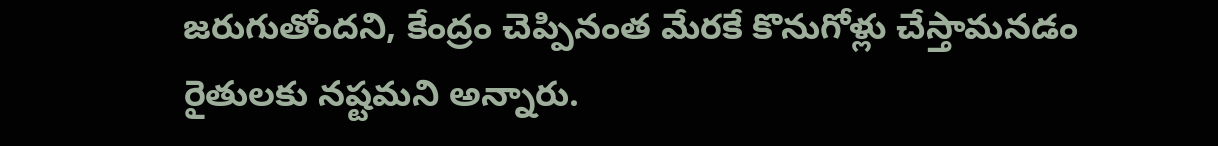జరుగుతోందని, కేంద్రం చెప్పినంత మేరకే కొనుగోళ్లు చేస్తామనడం రైతులకు నష్టమని అన్నారు.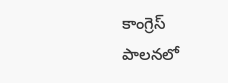కాంగ్రెస్ పాలనలో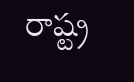రాష్ట్ర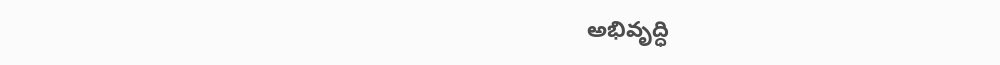అభివృద్ధి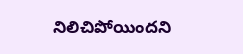నిలిచిపోయిందని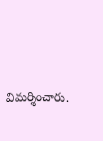విమర్శించారు.